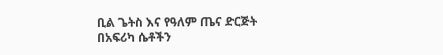ቢል ጌትስ እና የዓለም ጤና ድርጅት በአፍሪካ ሴቶችን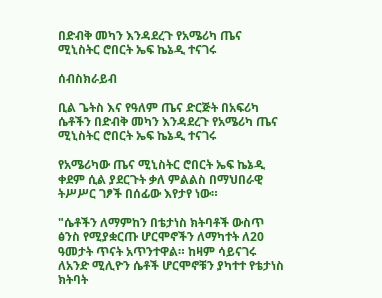በድብቅ መካን እንዳደረጉ የአሜሪካ ጤና ሚኒስትር ሮበርት ኤፍ ኬኔዲ ተናገሩ

ሰብስክራይብ

ቢል ጌትስ እና የዓለም ጤና ድርጅት በአፍሪካ ሴቶችን በድብቅ መካን እንዳደረጉ የአሜሪካ ጤና ሚኒስትር ሮበርት ኤፍ ኬኔዲ ተናገሩ

የአሜሪካው ጤና ሚኒስትር ሮበርት ኤፍ ኬኔዲ ቀደም ሲል ያደርጉት ቃለ ምልልስ በማህበራዊ ትሥሥር ገፆች በሰፊው እየታየ ነው።

"ሴቶችን ለማምከን በቴታነስ ክትባቶች ውስጥ ፅንስ የሚያቋርጡ ሆርሞኖችን ለማካተት ለ20 ዓመታት ጥናት አጥንተዋል። ከዛም ሳይናገሩ ለአንድ ሚሊዮን ሴቶች ሆርሞኖቹን ያካተተ የቴታነስ ክትባት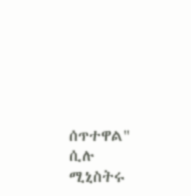ሰጥተዋል" ሲሉ ሚኒስትሩ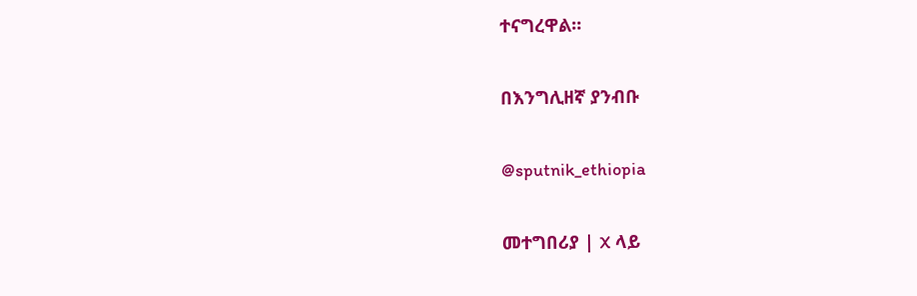ተናግረዋል።

በእንግሊዘኛ ያንብቡ

@sputnik_ethiopia

መተግበሪያ | X ላይ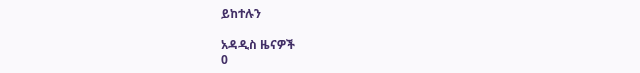ይከተሉን

አዳዲስ ዜናዎች
0